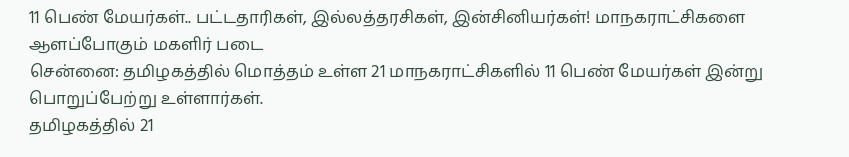11 பெண் மேயர்கள்.. பட்டதாரிகள், இல்லத்தரசிகள், இன்சினியர்கள்! மாநகராட்சிகளை ஆளப்போகும் மகளிர் படை
சென்னை: தமிழகத்தில் மொத்தம் உள்ள 21 மாநகராட்சிகளில் 11 பெண் மேயர்கள் இன்று பொறுப்பேற்று உள்ளார்கள்.
தமிழகத்தில் 21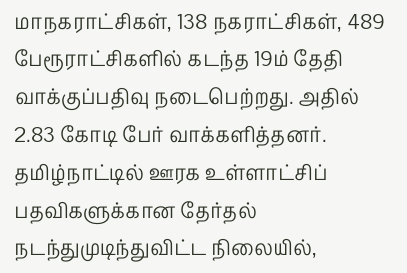மாநகராட்சிகள், 138 நகராட்சிகள், 489 பேரூராட்சிகளில் கடந்த 19ம் தேதி வாக்குப்பதிவு நடைபெற்றது. அதில் 2.83 கோடி பேர் வாக்களித்தனர்.
தமிழ்நாட்டில் ஊரக உள்ளாட்சிப் பதவிகளுக்கான தேர்தல் நடந்துமுடிந்துவிட்ட நிலையில்,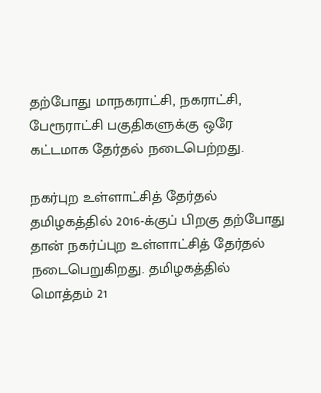தற்போது மாநகராட்சி, நகராட்சி, பேரூராட்சி பகுதிகளுக்கு ஒரே கட்டமாக தேர்தல் நடைபெற்றது.

நகர்புற உள்ளாட்சித் தேர்தல்
தமிழகத்தில் 2016-க்குப் பிறகு தற்போது தான் நகர்ப்புற உள்ளாட்சித் தேர்தல் நடைபெறுகிறது. தமிழகத்தில் மொத்தம் 21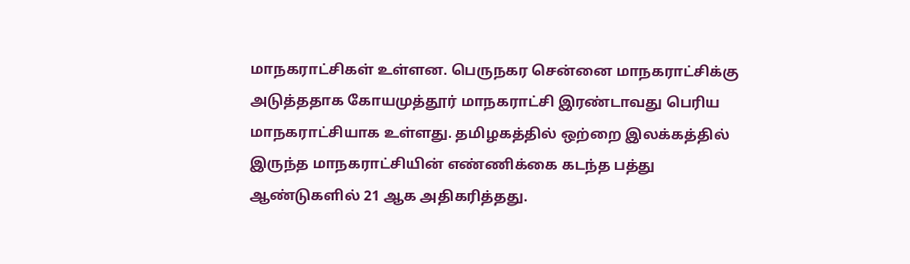மாநகராட்சிகள் உள்ளன. பெருநகர சென்னை மாநகராட்சிக்கு அடுத்ததாக கோயமுத்தூர் மாநகராட்சி இரண்டாவது பெரிய மாநகராட்சியாக உள்ளது. தமிழகத்தில் ஒற்றை இலக்கத்தில் இருந்த மாநகராட்சியின் எண்ணிக்கை கடந்த பத்து ஆண்டுகளில் 21 ஆக அதிகரித்தது.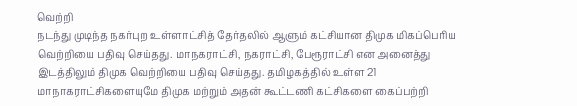வெற்றி
நடந்து முடிந்த நகர்புற உள்ளாட்சித் தேர்தலில் ஆளும் கட்சியான திமுக மிகப்பெரிய வெற்றியை பதிவு செய்தது. மாநகராட்சி, நகராட்சி, பேரூராட்சி என அனைத்து இடத்திலும் திமுக வெற்றியை பதிவு செய்தது. தமிழகத்தில் உள்ள 21 மாநாகராட்சிகளையுமே திமுக மற்றும் அதன் கூட்டணி கட்சிகளை கைப்பற்றி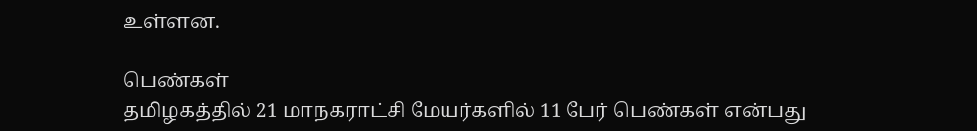உள்ளன.

பெண்கள்
தமிழகத்தில் 21 மாநகராட்சி மேயர்களில் 11 பேர் பெண்கள் என்பது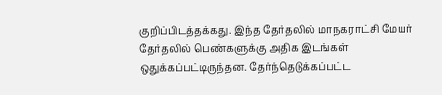குறிப்பிடத்தக்கது. இந்த தேர்தலில் மாநகராட்சி மேயர் தேர்தலில் பெண்களுக்கு அதிக இடங்கள் ஒதுக்கப்பட்டிருந்தன. தேர்ந்தெடுக்கப்பட்ட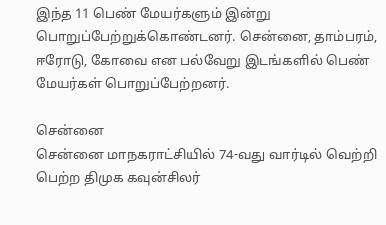இந்த 11 பெண் மேயர்களும் இன்று பொறுப்பேற்றுக்கொண்டனர். சென்னை, தாம்பரம், ஈரோடு, கோவை என பல்வேறு இடங்களில் பெண் மேயர்கள் பொறுப்பேற்றனர்.

சென்னை
சென்னை மாநகராட்சியில் 74-வது வார்டில் வெற்றி பெற்ற திமுக கவுன்சிலர்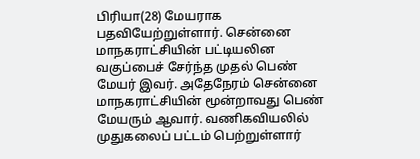பிரியா(28) மேயராக பதவியேற்றுள்ளார். சென்னை மாநகராட்சியின் பட்டியலின வகுப்பைச் சேர்ந்த முதல் பெண் மேயர் இவர். அதேநேரம் சென்னை மாநகராட்சியின் மூன்றாவது பெண் மேயரும் ஆவார். வணிகவியலில் முதுகலைப் பட்டம் பெற்றுள்ளார்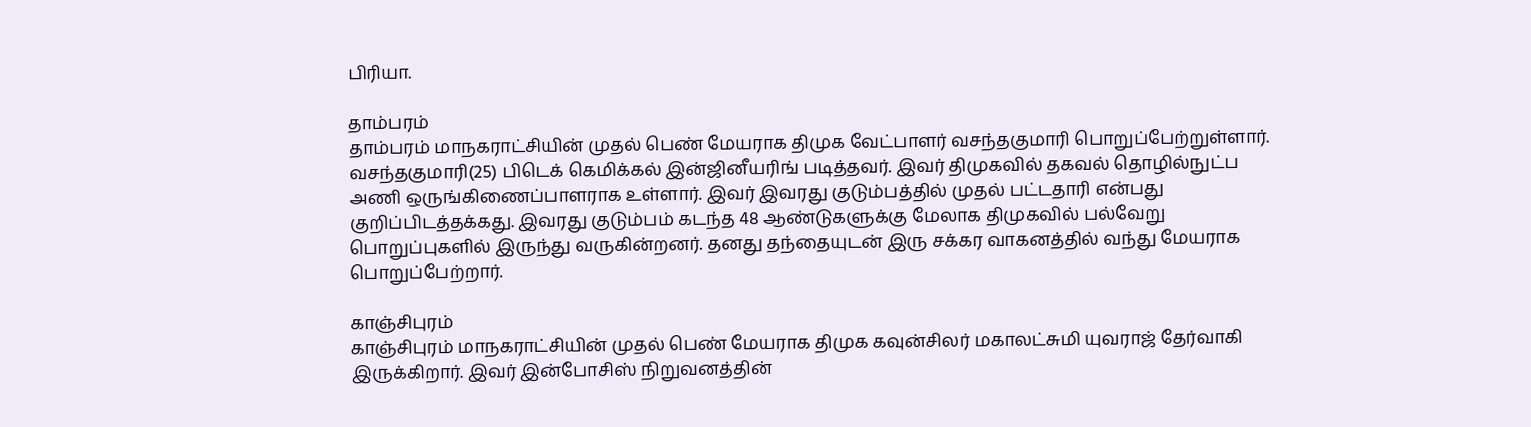பிரியா.

தாம்பரம்
தாம்பரம் மாநகராட்சியின் முதல் பெண் மேயராக திமுக வேட்பாளர் வசந்தகுமாரி பொறுப்பேற்றுள்ளார். வசந்தகுமாரி(25) பிடெக் கெமிக்கல் இன்ஜினீயரிங் படித்தவர். இவர் திமுகவில் தகவல் தொழில்நுட்ப அணி ஒருங்கிணைப்பாளராக உள்ளார். இவர் இவரது குடும்பத்தில் முதல் பட்டதாரி என்பது குறிப்பிடத்தக்கது. இவரது குடும்பம் கடந்த 48 ஆண்டுகளுக்கு மேலாக திமுகவில் பல்வேறு பொறுப்புகளில் இருந்து வருகின்றனர். தனது தந்தையுடன் இரு சக்கர வாகனத்தில் வந்து மேயராக பொறுப்பேற்றார்.

காஞ்சிபுரம்
காஞ்சிபுரம் மாநகராட்சியின் முதல் பெண் மேயராக திமுக கவுன்சிலர் மகாலட்சுமி யுவராஜ் தேர்வாகி இருக்கிறார். இவர் இன்போசிஸ் நிறுவனத்தின்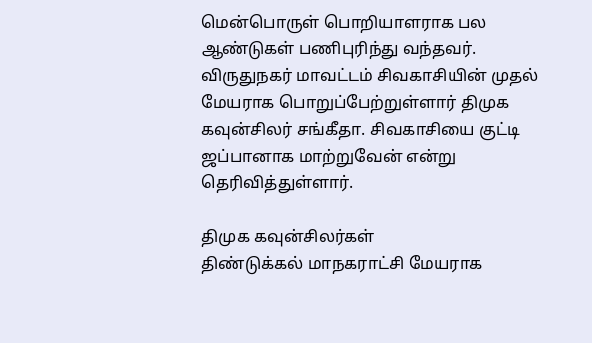மென்பொருள் பொறியாளராக பல ஆண்டுகள் பணிபுரிந்து வந்தவர். விருதுநகர் மாவட்டம் சிவகாசியின் முதல் மேயராக பொறுப்பேற்றுள்ளார் திமுக கவுன்சிலர் சங்கீதா. சிவகாசியை குட்டி ஜப்பானாக மாற்றுவேன் என்று தெரிவித்துள்ளார்.

திமுக கவுன்சிலர்கள்
திண்டுக்கல் மாநகராட்சி மேயராக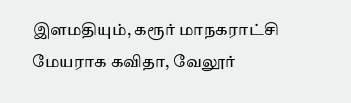இளமதியும், கரூர் மாநகராட்சி மேயராக கவிதா, வேலூர்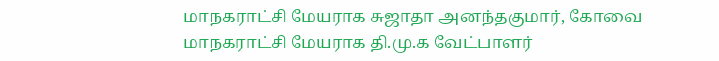மாநகராட்சி மேயராக சுஜாதா அனந்தகுமார், கோவை மாநகராட்சி மேயராக தி.மு.க வேட்பாளர்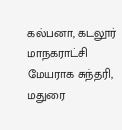கல்பனா, கடலூர் மாநகராட்சி மேயராக சுந்தரி, மதுரை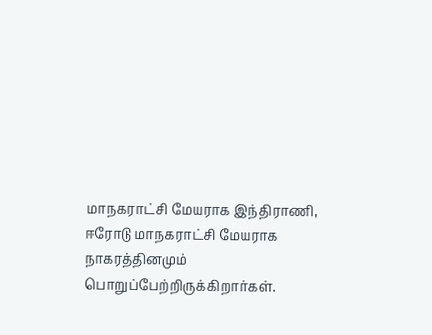மாநகராட்சி மேயராக இந்திராணி, ஈரோடு மாநகராட்சி மேயராக நாகரத்தினமும் பொறுப்பேற்றிருக்கிறார்கள்.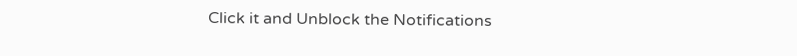Click it and Unblock the Notifications